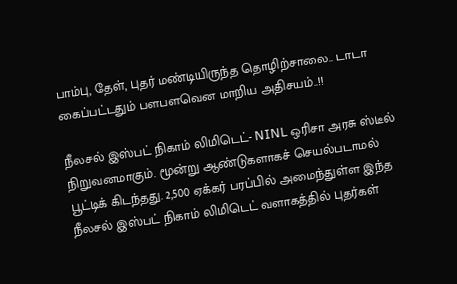பாம்பு, தேள், புதர் மண்டியிருந்த தொழிற்சாலை.. டாடா கைப்பட்டதும் பளபளவென மாறிய அதிசயம்..!!

நீலசல் இஸ்பட் நிகாம் லிமிடெட்- NINL ஒரிசா அரசு ஸ்டீல் நிறுவனமாகும். மூன்று ஆண்டுகளாகச் செயல்படாமல் பூட்டிக் கிடந்தது. 2,500 ஏக்கர் பரப்பில் அமைந்துள்ள இந்த நீலசல் இஸ்பட் நிகாம் லிமிடெட் வளாகத்தில் புதர்கள்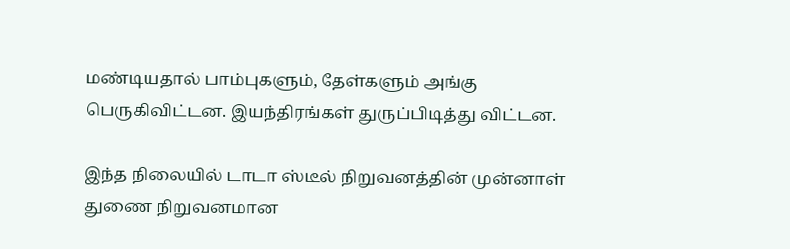மண்டியதால் பாம்புகளும், தேள்களும் அங்கு பெருகிவிட்டன. இயந்திரங்கள் துருப்பிடித்து விட்டன.

இந்த நிலையில் டாடா ஸ்டீல் நிறுவனத்தின் முன்னாள் துணை நிறுவனமான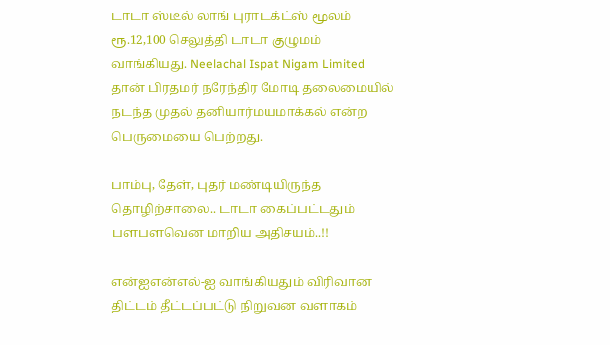டாடா ஸ்டீல் லாங் புராடக்ட்ஸ் மூலம் ரூ.12,100 செலுத்தி டாடா குழுமம் வாங்கியது. Neelachal Ispat Nigam Limited தான் பிரதமர் நரேந்திர மோடி தலைமையில் நடந்த முதல் தனியார்மயமாக்கல் என்ற பெருமையை பெற்றது.

பாம்பு, தேள், புதர் மண்டியிருந்த தொழிற்சாலை.. டாடா கைப்பட்டதும் பளபளவென மாறிய அதிசயம்..!!

என்ஐஎன்எல்-ஐ வாங்கியதும் விரிவான திட்டம் தீட்டப்பட்டு நிறுவன வளாகம்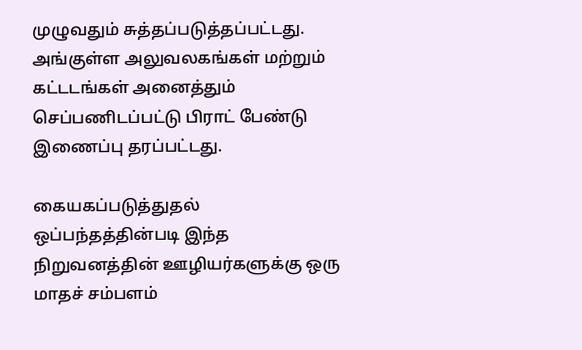முழுவதும் சுத்தப்படுத்தப்பட்டது. அங்குள்ள அலுவலகங்கள் மற்றும் கட்டடங்கள் அனைத்தும் செப்பணிடப்பட்டு பிராட் பேண்டு இணைப்பு தரப்பட்டது.

கையகப்படுத்துதல் ஒப்பந்தத்தின்படி இந்த நிறுவனத்தின் ஊழியர்களுக்கு ஒரு மாதச் சம்பளம்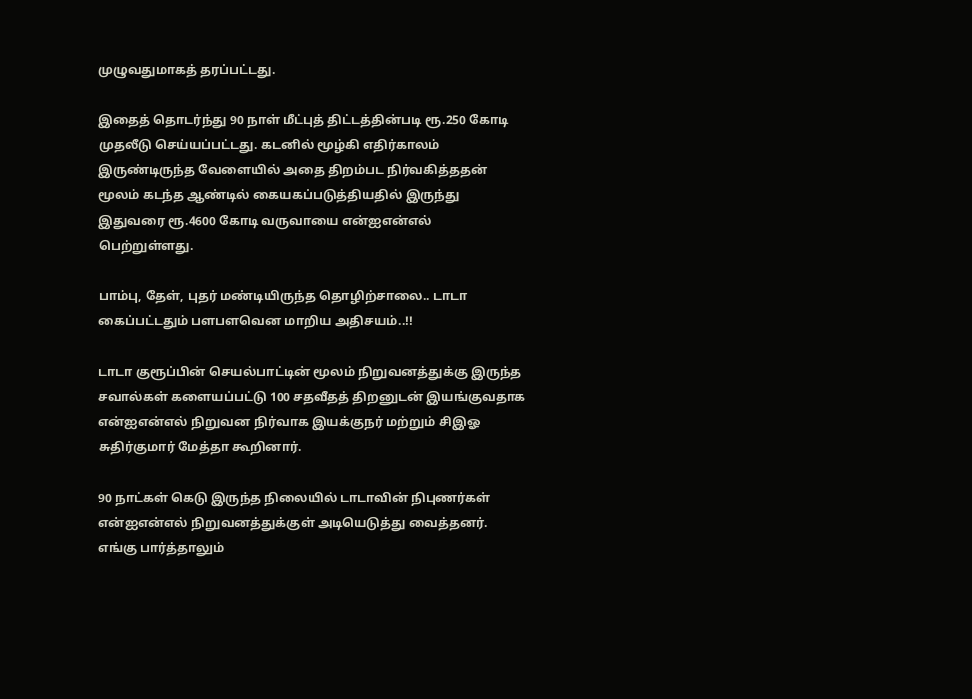முழுவதுமாகத் தரப்பட்டது.

இதைத் தொடர்ந்து 90 நாள் மீட்புத் திட்டத்தின்படி ரூ.250 கோடி முதலீடு செய்யப்பட்டது. கடனில் மூழ்கி எதிர்காலம் இருண்டிருந்த வேளையில் அதை திறம்பட நிர்வகித்ததன் மூலம் கடந்த ஆண்டில் கையகப்படுத்தியதில் இருந்து இதுவரை ரூ.4600 கோடி வருவாயை என்ஐஎன்எல் பெற்றுள்ளது.

பாம்பு, தேள், புதர் மண்டியிருந்த தொழிற்சாலை.. டாடா கைப்பட்டதும் பளபளவென மாறிய அதிசயம்..!!

டாடா குரூப்பின் செயல்பாட்டின் மூலம் நிறுவனத்துக்கு இருந்த சவால்கள் களையப்பட்டு 100 சதவீதத் திறனுடன் இயங்குவதாக என்ஐஎன்எல் நிறுவன நிர்வாக இயக்குநர் மற்றும் சிஇஓ சுதிர்குமார் மேத்தா கூறினார்.

90 நாட்கள் கெடு இருந்த நிலையில் டாடாவின் நிபுணர்கள் என்ஐஎன்எல் நிறுவனத்துக்குள் அடியெடுத்து வைத்தனர். எங்கு பார்த்தாலும்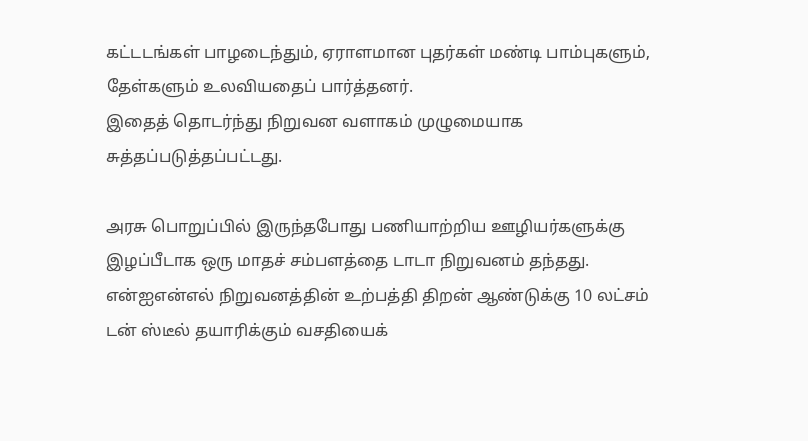கட்டடங்கள் பாழடைந்தும், ஏராளமான புதர்கள் மண்டி பாம்புகளும், தேள்களும் உலவியதைப் பார்த்தனர்.
இதைத் தொடர்ந்து நிறுவன வளாகம் முழுமையாக சுத்தப்படுத்தப்பட்டது.

அரசு பொறுப்பில் இருந்தபோது பணியாற்றிய ஊழியர்களுக்கு இழப்பீடாக ஒரு மாதச் சம்பளத்தை டாடா நிறுவனம் தந்தது. என்ஐஎன்எல் நிறுவனத்தின் உற்பத்தி திறன் ஆண்டுக்கு 10 லட்சம் டன் ஸ்டீல் தயாரிக்கும் வசதியைக்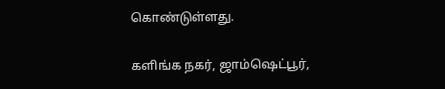கொண்டுள்ளது.

களிங்க நகர், ஜாம்ஷெட்பூர்,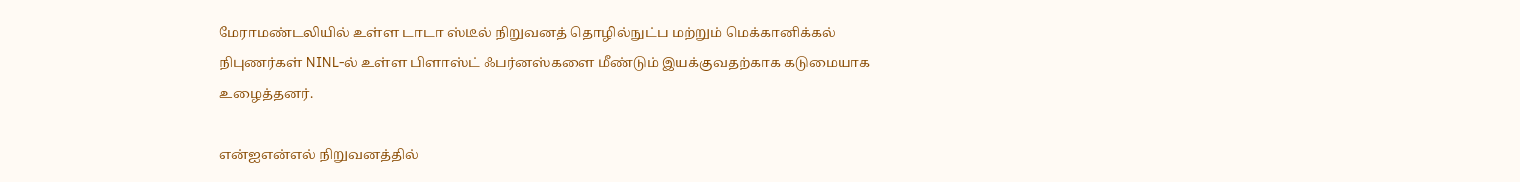மேராமண்டலியில் உள்ள டாடா ஸ்டீல் நிறுவனத் தொழில்நுட்ப மற்றும் மெக்கானிக்கல் நிபுணர்கள் NINL-ல் உள்ள பிளாஸ்ட் ஃபர்னஸ்களை மீண்டும் இயக்குவதற்காக கடுமையாக உழைத்தனர்.

என்ஐஎன்எல் நிறுவனத்தில்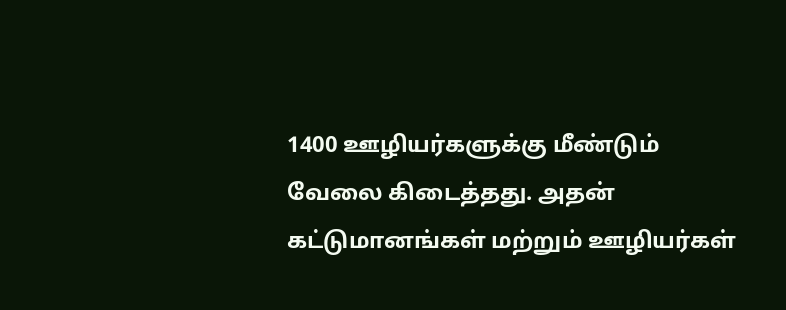1400 ஊழியர்களுக்கு மீண்டும் வேலை கிடைத்தது. அதன் கட்டுமானங்கள் மற்றும் ஊழியர்கள்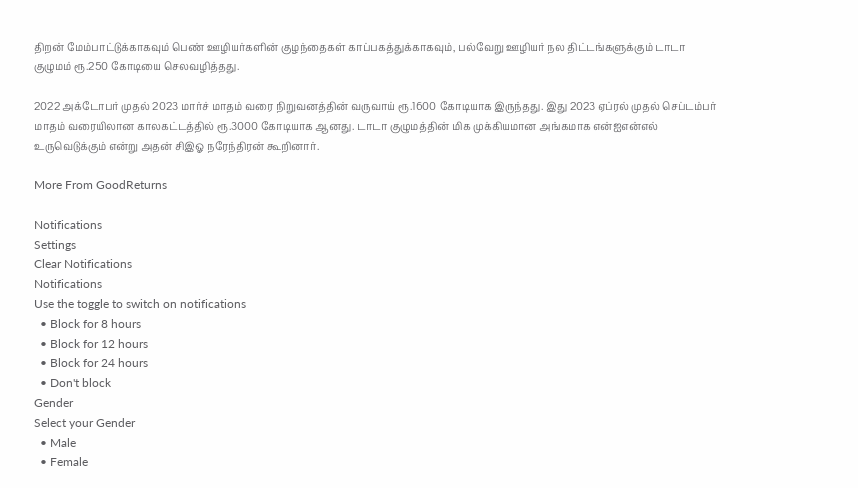திறன் மேம்பாட்டுக்காகவும் பெண் ஊழியர்களின் குழந்தைகள் காப்பகத்துக்காகவும், பல்வேறு ஊழியர் நல திட்டங்களுக்கும் டாடா குழுமம் ரூ.250 கோடியை செலவழித்தது.

2022 அக்டோபர் முதல் 2023 மார்ச் மாதம் வரை நிறுவனத்தின் வருவாய் ரூ.1600 கோடியாக இருந்தது. இது 2023 ஏப்ரல் முதல் செப்டம்பர் மாதம் வரையிலான காலகட்டத்தில் ரூ.3000 கோடியாக ஆனது. டாடா குழுமத்தின் மிக முக்கியமான அங்கமாக என்ஐஎன்எல் உருவெடுக்கும் என்று அதன் சிஇஓ நரேந்திரன் கூறினார்.

More From GoodReturns

Notifications
Settings
Clear Notifications
Notifications
Use the toggle to switch on notifications
  • Block for 8 hours
  • Block for 12 hours
  • Block for 24 hours
  • Don't block
Gender
Select your Gender
  • Male
  • Female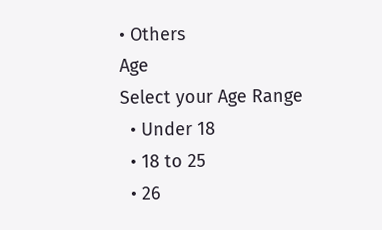• Others
Age
Select your Age Range
  • Under 18
  • 18 to 25
  • 26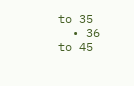to 35
  • 36 to 45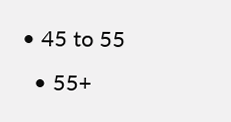• 45 to 55
  • 55+